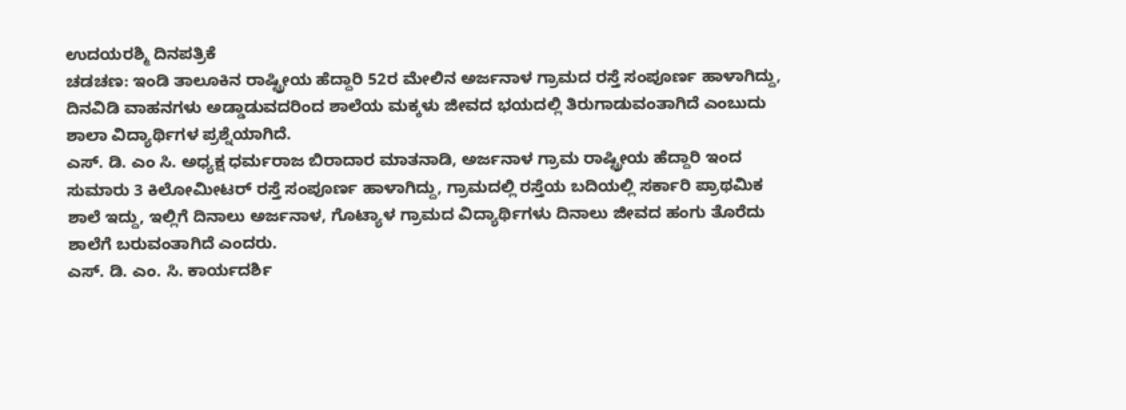ಉದಯರಶ್ಮಿ ದಿನಪತ್ರಿಕೆ
ಚಡಚಣ: ಇಂಡಿ ತಾಲೂಕಿನ ರಾಷ್ಟ್ರೀಯ ಹೆದ್ದಾರಿ 52ರ ಮೇಲಿನ ಅರ್ಜನಾಳ ಗ್ರಾಮದ ರಸ್ತೆ ಸಂಪೂರ್ಣ ಹಾಳಾಗಿದ್ದು, ದಿನವಿಡಿ ವಾಹನಗಳು ಅಡ್ಡಾಡುವದರಿಂದ ಶಾಲೆಯ ಮಕ್ಕಳು ಜೀವದ ಭಯದಲ್ಲಿ ತಿರುಗಾಡುವಂತಾಗಿದೆ ಎಂಬುದು ಶಾಲಾ ವಿದ್ಯಾರ್ಥಿಗಳ ಪ್ರಶ್ನೆಯಾಗಿದೆ.
ಎಸ್. ಡಿ. ಎಂ ಸಿ. ಅಧ್ಯಕ್ಷ ಧರ್ಮರಾಜ ಬಿರಾದಾರ ಮಾತನಾಡಿ, ಅರ್ಜನಾಳ ಗ್ರಾಮ ರಾಷ್ಟ್ರೀಯ ಹೆದ್ದಾರಿ ಇಂದ ಸುಮಾರು 3 ಕಿಲೋಮೀಟರ್ ರಸ್ತೆ ಸಂಪೂರ್ಣ ಹಾಳಾಗಿದ್ದು, ಗ್ರಾಮದಲ್ಲಿ ರಸ್ತೆಯ ಬದಿಯಲ್ಲಿ ಸರ್ಕಾರಿ ಪ್ರಾಥಮಿಕ ಶಾಲೆ ಇದ್ದು, ಇಲ್ಲಿಗೆ ದಿನಾಲು ಅರ್ಜನಾಳ, ಗೊಟ್ಯಾಳ ಗ್ರಾಮದ ವಿದ್ಯಾರ್ಥಿಗಳು ದಿನಾಲು ಜೀವದ ಹಂಗು ತೊರೆದು ಶಾಲೆಗೆ ಬರುವಂತಾಗಿದೆ ಎಂದರು.
ಎಸ್. ಡಿ. ಎಂ. ಸಿ. ಕಾರ್ಯದರ್ಶಿ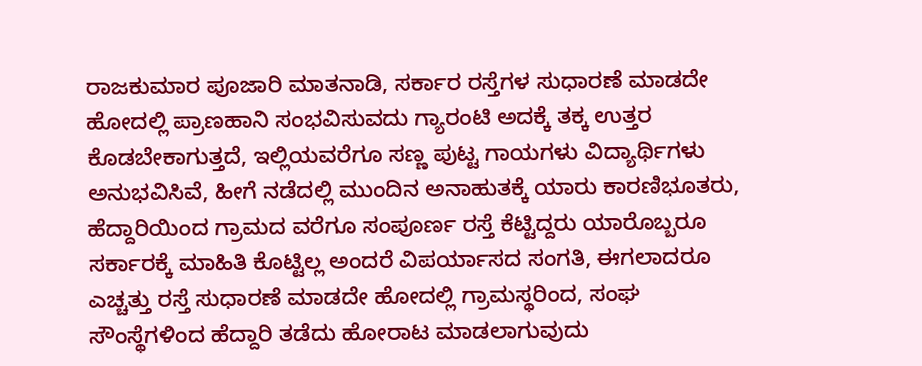ರಾಜಕುಮಾರ ಪೂಜಾರಿ ಮಾತನಾಡಿ, ಸರ್ಕಾರ ರಸ್ತೆಗಳ ಸುಧಾರಣೆ ಮಾಡದೇ ಹೋದಲ್ಲಿ ಪ್ರಾಣಹಾನಿ ಸಂಭವಿಸುವದು ಗ್ಯಾರಂಟಿ ಅದಕ್ಕೆ ತಕ್ಕ ಉತ್ತರ ಕೊಡಬೇಕಾಗುತ್ತದೆ, ಇಲ್ಲಿಯವರೆಗೂ ಸಣ್ಣ ಪುಟ್ಟ ಗಾಯಗಳು ವಿದ್ಯಾರ್ಥಿಗಳು ಅನುಭವಿಸಿವೆ, ಹೀಗೆ ನಡೆದಲ್ಲಿ ಮುಂದಿನ ಅನಾಹುತಕ್ಕೆ ಯಾರು ಕಾರಣಿಭೂತರು, ಹೆದ್ದಾರಿಯಿಂದ ಗ್ರಾಮದ ವರೆಗೂ ಸಂಪೂರ್ಣ ರಸ್ತೆ ಕೆಟ್ಟಿದ್ದರು ಯಾರೊಬ್ಬರೂ ಸರ್ಕಾರಕ್ಕೆ ಮಾಹಿತಿ ಕೊಟ್ಟಿಲ್ಲ ಅಂದರೆ ವಿಪರ್ಯಾಸದ ಸಂಗತಿ, ಈಗಲಾದರೂ ಎಚ್ಚತ್ತು ರಸ್ತೆ ಸುಧಾರಣೆ ಮಾಡದೇ ಹೋದಲ್ಲಿ ಗ್ರಾಮಸ್ಥರಿಂದ, ಸಂಘ ಸೌಂಸ್ಥೆಗಳಿಂದ ಹೆದ್ದಾರಿ ತಡೆದು ಹೋರಾಟ ಮಾಡಲಾಗುವುದು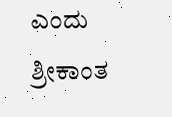ಎಂದು ಶ್ರೀಕಾಂತ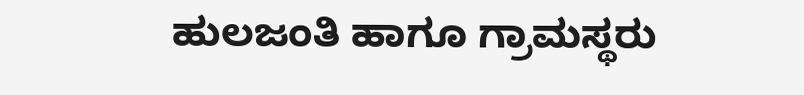ಹುಲಜಂತಿ ಹಾಗೂ ಗ್ರಾಮಸ್ಥರು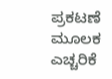ಪ್ರಕಟಣೆ ಮೂಲಕ ಎಚ್ಚರಿಕೆ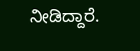ನೀಡಿದ್ದಾರೆ.